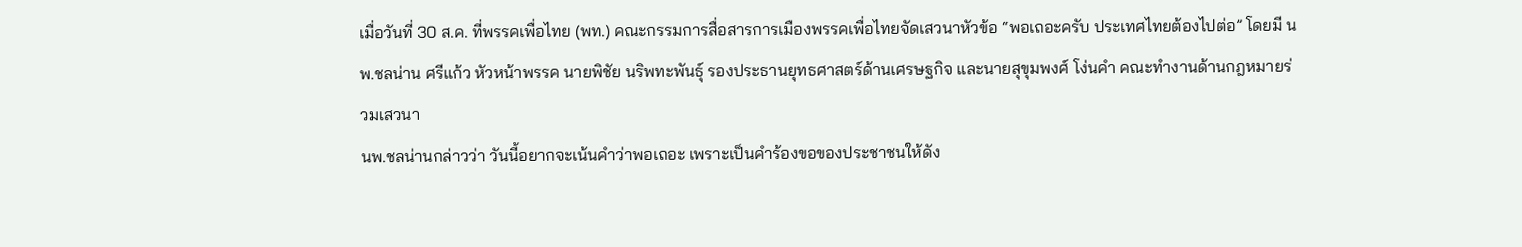เมื่อวันที่ 30 ส.ค. ที่พรรคเพื่อไทย (พท.) คณะกรรมการสื่อสารการเมืองพรรคเพื่อไทยจัดเสวนาหัวข้อ “พอเถอะครับ ประเทศไทยต้องไปต่อ” โดยมี นพ.ชลน่าน ศรีแก้ว หัวหน้าพรรค นายพิชัย นริพทะพันธุ์ รองประธานยุทธศาสตร์ด้านเศรษฐกิจ และนายสุขุมพงศ์ โง่นคำ คณะทำงานด้านกฎหมายร่วมเสวนา
นพ.ชลน่านกล่าวว่า วันนี้อยากจะเน้นคำว่าพอเถอะ เพราะเป็นคำร้องขอของประชาชนให้ดัง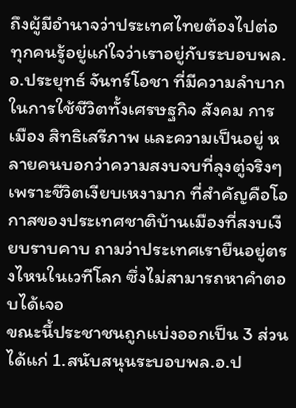ถึงผู้มีอำนาจว่าประเทศไทยต้องไปต่อ ทุกคนรู้อยู่แก่ใจว่าเราอยู่กับระบอบพล.อ.ประยุทธ์ จันทร์โอชา ที่มีความลำบากในการใช้ชีวิตทั้งเศรษฐกิจ สังคม การเมือง สิทธิเสรีภาพ และความเป็นอยู่ หลายคนบอกว่าความสงบจบที่ลุงตู่จริงๆ เพราะชีวิตเงียบเหงามาก ที่สำคัญคือโอกาสของประเทศชาติบ้านเมืองที่สงบเงียบราบคาบ ถามว่าประเทศเรายืนอยู่ตรงไหนในเวทีโลก ซึ่งไม่สามารถหาคำตอบได้เจอ
ขณะนี้ประชาชนถูกแบ่งออกเป็น 3 ส่วน ได้แก่ 1.สนับสนุนระบอบพล.อ.ป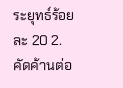ระยุทธ์ร้อยละ 20 2.คัดค้านต่อ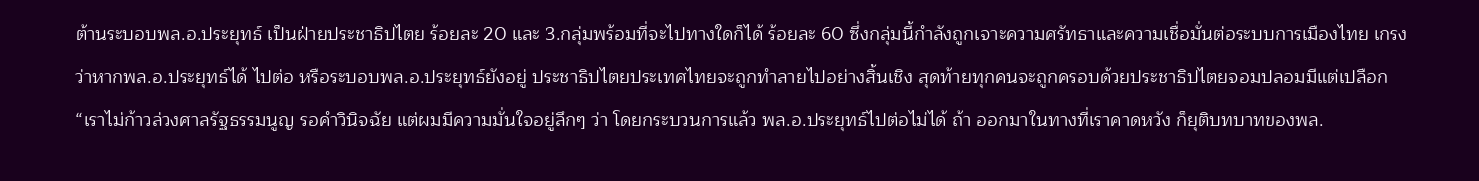ต้านระบอบพล.อ.ประยุทธ์ เป็นฝ่ายประชาธิปไตย ร้อยละ 20 และ 3.กลุ่มพร้อมที่จะไปทางใดก็ได้ ร้อยละ 60 ซึ่งกลุ่มนี้กำลังถูกเจาะความศรัทธาและความเชื่อมั่นต่อระบบการเมืองไทย เกรงว่าหากพล.อ.ประยุทธ์ได้ ไปต่อ หรือระบอบพล.อ.ประยุทธ์ยังอยู่ ประชาธิปไตยประเทศไทยจะถูกทำลายไปอย่างสิ้นเชิง สุดท้ายทุกคนจะถูกครอบด้วยประชาธิปไตยจอมปลอมมีแต่เปลือก
“เราไม่ก้าวล่วงศาลรัฐธรรมนูญ รอคำวินิจฉัย แต่ผมมีความมั่นใจอยู่ลึกๆ ว่า โดยกระบวนการแล้ว พล.อ.ประยุทธ์ไปต่อไม่ได้ ถ้า ออกมาในทางที่เราคาดหวัง ก็ยุติบทบาทของพล.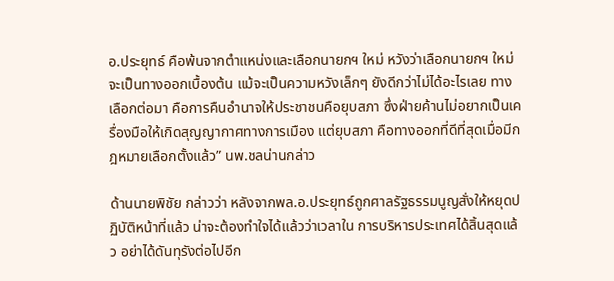อ.ประยุทธ์ คือพ้นจากตำแหน่งและเลือกนายกฯ ใหม่ หวังว่าเลือกนายกฯ ใหม่จะเป็นทางออกเบื้องต้น แม้จะเป็นความหวังเล็กๆ ยังดีกว่าไม่ได้อะไรเลย ทางเลือกต่อมา คือการคืนอำนาจให้ประชาชนคือยุบสภา ซึ่งฝ่ายค้านไม่อยากเป็นเครื่องมือให้เกิดสุญญากาศทางการเมือง แต่ยุบสภา คือทางออกที่ดีที่สุดเมื่อมีกฎหมายเลือกตั้งแล้ว” นพ.ชลน่านกล่าว

ด้านนายพิชัย กล่าวว่า หลังจากพล.อ.ประยุทธ์ถูกศาลรัฐธรรมนูญสั่งให้หยุดปฏิบัติหน้าที่แล้ว น่าจะต้องทำใจได้แล้วว่าเวลาใน การบริหารประเทศได้สิ้นสุดแล้ว อย่าได้ดันทุรังต่อไปอีก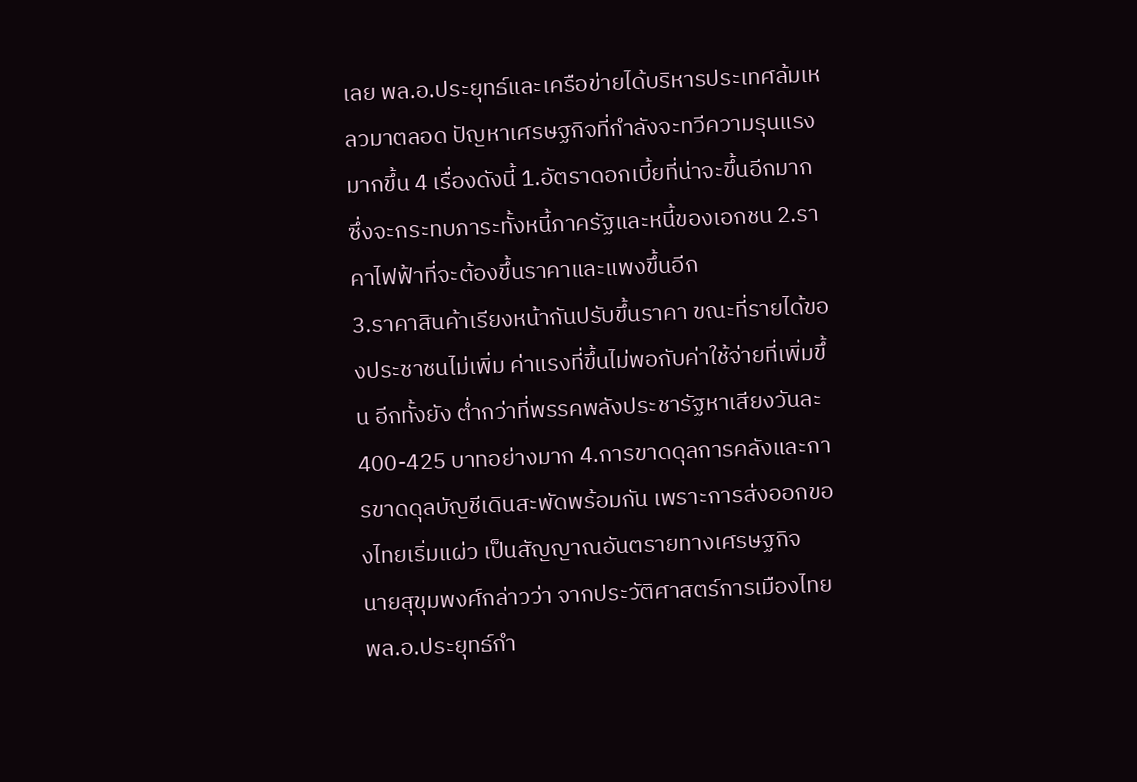เลย พล.อ.ประยุทธ์และเครือข่ายได้บริหารประเทศล้มเหลวมาตลอด ปัญหาเศรษฐกิจที่กำลังจะทวีความรุนแรงมากขึ้น 4 เรื่องดังนี้ 1.อัตราดอกเบี้ยที่น่าจะขึ้นอีกมาก ซึ่งจะกระทบภาระทั้งหนี้ภาครัฐและหนี้ของเอกชน 2.ราคาไฟฟ้าที่จะต้องขึ้นราคาและแพงขึ้นอีก
3.ราคาสินค้าเรียงหน้ากันปรับขึ้นราคา ขณะที่รายได้ของประชาชนไม่เพิ่ม ค่าแรงที่ขึ้นไม่พอกับค่าใช้จ่ายที่เพิ่มขึ้น อีกทั้งยัง ต่ำกว่าที่พรรคพลังประชารัฐหาเสียงวันละ 400-425 บาทอย่างมาก 4.การขาดดุลการคลังและการขาดดุลบัญชีเดินสะพัดพร้อมกัน เพราะการส่งออกของไทยเริ่มแผ่ว เป็นสัญญาณอันตรายทางเศรษฐกิจ
นายสุขุมพงศ์กล่าวว่า จากประวัติศาสตร์การเมืองไทย พล.อ.ประยุทธ์กำ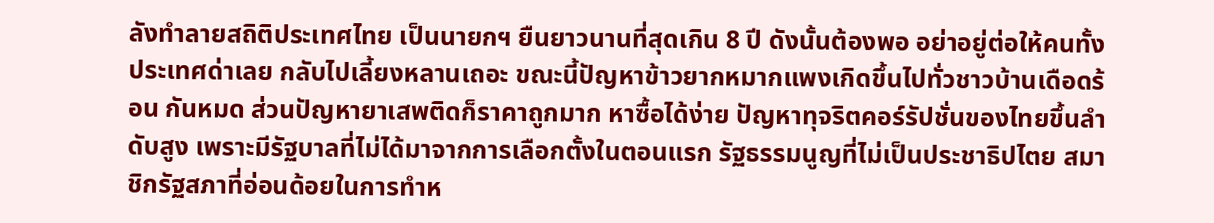ลังทำลายสถิติประเทศไทย เป็นนายกฯ ยืนยาวนานที่สุดเกิน 8 ปี ดังนั้นต้องพอ อย่าอยู่ต่อให้คนทั้งประเทศด่าเลย กลับไปเลี้ยงหลานเถอะ ขณะนี้ปัญหาข้าวยากหมากแพงเกิดขึ้นไปทั่วชาวบ้านเดือดร้อน กันหมด ส่วนปัญหายาเสพติดก็ราคาถูกมาก หาซื้อได้ง่าย ปัญหาทุจริตคอร์รัปชั่นของไทยขึ้นลำดับสูง เพราะมีรัฐบาลที่ไม่ได้มาจากการเลือกตั้งในตอนแรก รัฐธรรมนูญที่ไม่เป็นประชาธิปไตย สมาชิกรัฐสภาที่อ่อนด้อยในการทำห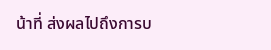น้าที่ ส่งผลไปถึงการบ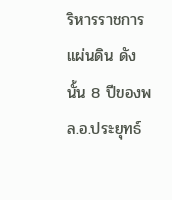ริหารราชการแผ่นดิน ดังนั้น 8 ปีของพล.อ.ประยุทธ์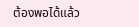ต้องพอได้แล้ว